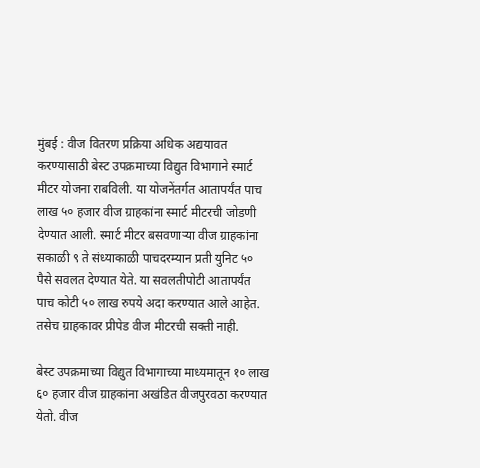मुंबई : वीज वितरण प्रक्रिया अधिक अद्ययावत करण्यासाठी बेस्ट उपक्रमाच्या विद्युत विभागाने स्मार्ट मीटर योजना राबविली. या योजनेंतर्गत आतापर्यंत पाच लाख ५० हजार वीज ग्राहकांना स्मार्ट मीटरची जोडणी देण्यात आली. स्मार्ट मीटर बसवणाऱ्या वीज ग्राहकांना सकाळी ९ ते संध्याकाळी पाचदरम्यान प्रती युनिट ५० पैसे सवलत देण्यात येते. या सवलतीपोटी आतापर्यंत पाच कोटी ५० लाख रुपये अदा करण्यात आले आहेत. तसेच ग्राहकावर प्रीपेड वीज मीटरची सक्ती नाही.

बेस्ट उपक्रमाच्या विद्युत विभागाच्या माध्यमातून १० लाख ६० हजार वीज ग्राहकांना अखंडित वीजपुरवठा करण्यात येतो. वीज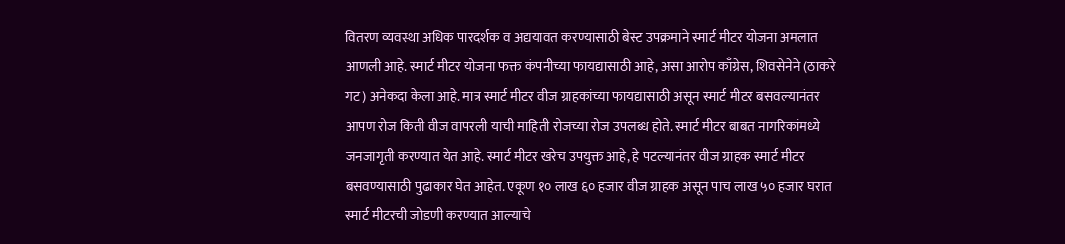वितरण व्यवस्था अधिक पारदर्शक व अद्ययावत करण्यासाठी बेस्ट उपक्रमाने स्मार्ट मीटर योजना अमलात आणली आहे. स्मार्ट मीटर योजना फक्त कंपनीच्या फायद्यासाठी आहे, असा आरोप काँग्रेस, शिवसेनेने (ठाकरे गट) अनेकदा केला आहे. मात्र स्मार्ट मीटर वीज ग्राहकांच्या फायद्यासाठी असून स्मार्ट मीटर बसवल्यानंतर आपण रोज किती वीज वापरली याची माहिती रोजच्या रोज उपलब्ध होते. स्मार्ट मीटर बाबत नागरिकांमध्ये जनजागृती करण्यात येत आहे. स्मार्ट मीटर खरेच उपयुक्त आहे, हे पटल्यानंतर वीज ग्राहक स्मार्ट मीटर बसवण्यासाठी पुढाकार घेत आहेत. एकूण १० लाख ६० हजार वीज ग्राहक असून पाच लाख ५० हजार घरात स्मार्ट मीटरची जोडणी करण्यात आल्याचे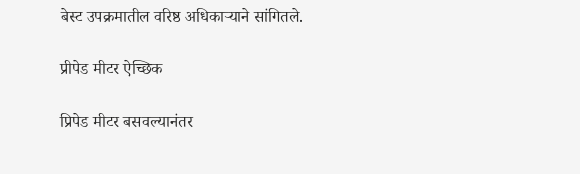बेस्ट उपक्रमातील वरिष्ठ अधिकाऱ्याने सांगितले.

प्रीपेड मीटर ऐच्छिक

प्रिपेड मीटर बसवल्यानंतर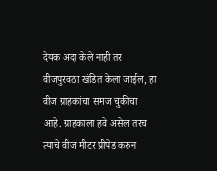देयक अदा केले नाही तर वीजपुरवठा खंडित केला जाईल, हा वीज ग्राहकांचा समज चुकीचा आहे. ग्राहकाला हवे असेल तरच त्याचे वीज मीटर प्रीपेड करुन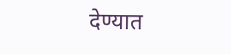देण्यात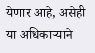येणार आहे, असेही या अधिकाऱ्याने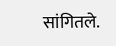सांगितले.